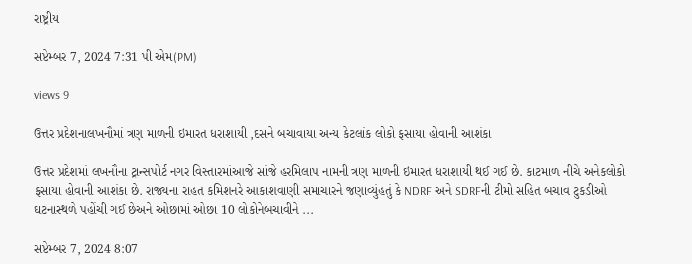રાષ્ટ્રીય

સપ્ટેમ્બર 7, 2024 7:31 પી એમ(PM)

views 9

ઉત્તર પ્રદેશનાલખનૌમાં ત્રણ માળની ઇમારત ધરાશાયી ,દસને બચાવાયા અન્ય કેટલાંક લોકો ફસાયા હોવાની આશંકા

ઉત્તર પ્રદેશમાં લખનૌના ટ્રાન્સપોર્ટ નગર વિસ્તારમાંઆજે સાંજે હરમિલાપ નામની ત્રણ માળની ઇમારત ધરાશાયી થઈ ગઈ છે. કાટમાળ નીચે અનેકલોકો ફસાયા હોવાની આશંકા છે. રાજ્યના રાહત કમિશનરે આકાશવાણી સમાચારને જણાવ્યુંહતું કે NDRF અને SDRFની ટીમો સહિત બચાવ ટુકડીઓ ઘટનાસ્થળે પહોંચી ગઈ છેઅને ઓછામાં ઓછા 10 લોકોનેબચાવીને ...

સપ્ટેમ્બર 7, 2024 8:07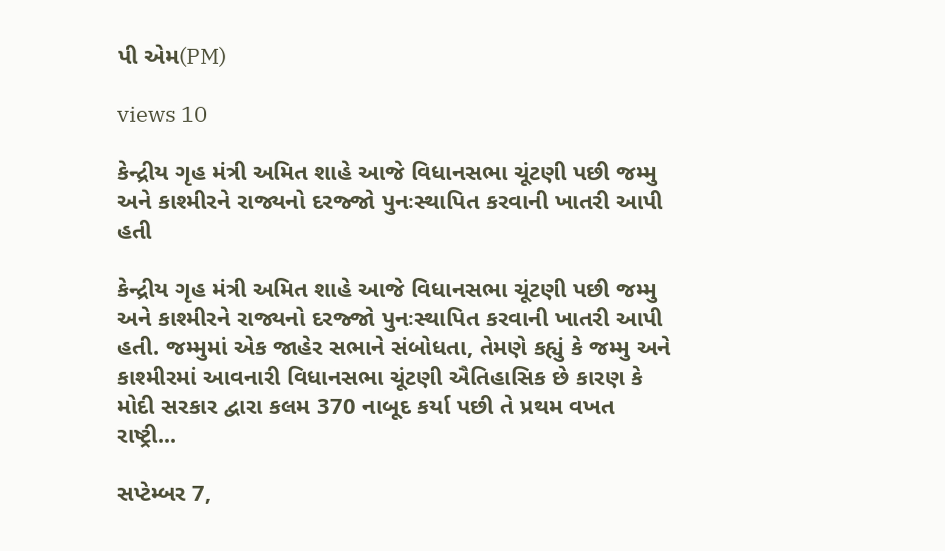પી એમ(PM)

views 10

કેન્દ્રીય ગૃહ મંત્રી અમિત શાહે આજે વિધાનસભા ચૂંટણી પછી જમ્મુ અને કાશ્મીરને રાજ્યનો દરજ્જો પુનઃસ્થાપિત કરવાની ખાતરી આપી હતી

કેન્દ્રીય ગૃહ મંત્રી અમિત શાહે આજે વિધાનસભા ચૂંટણી પછી જમ્મુ અને કાશ્મીરને રાજ્યનો દરજ્જો પુનઃસ્થાપિત કરવાની ખાતરી આપી હતી. જમ્મુમાં એક જાહેર સભાને સંબોધતા, તેમણે કહ્યું કે જમ્મુ અને કાશ્મીરમાં આવનારી વિધાનસભા ચૂંટણી ઐતિહાસિક છે કારણ કે મોદી સરકાર દ્વારા કલમ 370 નાબૂદ કર્યા પછી તે પ્રથમ વખત રાષ્ટ્રી...

સપ્ટેમ્બર 7,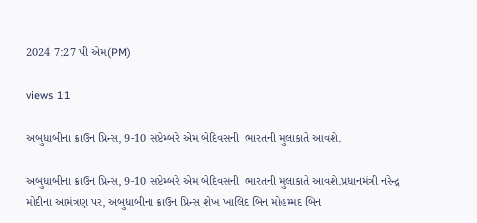2024 7:27 પી એમ(PM)

views 11

અબુધાબીના ક્રાઉન પ્રિન્સ, 9-10 સપ્ટેમ્બરે એમ બેદિવસની  ભારતની મુલાકાતે આવશે.

અબુધાબીના ક્રાઉન પ્રિન્સ, 9-10 સપ્ટેમ્બરે એમ બેદિવસની  ભારતની મુલાકાતે આવશે.પ્રધાનમંત્રી નરેન્દ્ર મોદીના આમંત્રણ પર, અબુધાબીના ક્રાઉન પ્રિન્સ શેખ ખાલિદ બિન મોહમ્મદ બિન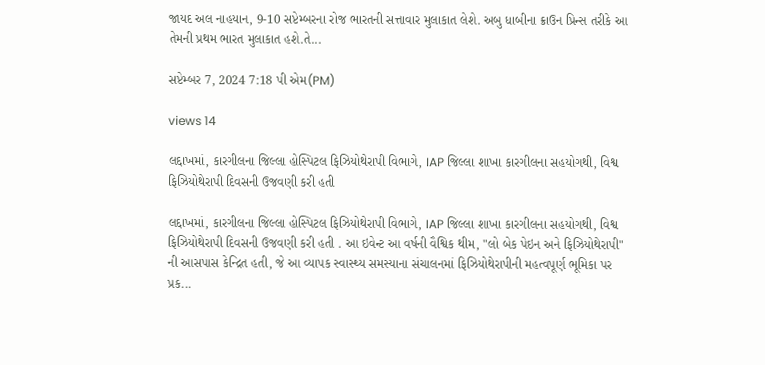જાયદ અલ નાહયાન, 9-10 સપ્ટેમ્બરના રોજ ભારતની સત્તાવાર મુલાકાત લેશે. અબુ ધાબીના ક્રાઉન પ્રિન્સ તરીકે આ તેમની પ્રથમ ભારત મુલાકાત હશે.તે...

સપ્ટેમ્બર 7, 2024 7:18 પી એમ(PM)

views 14

લદ્દાખમાં, કારગીલના જિલ્લા હોસ્પિટલ ફિઝિયોથેરાપી વિભાગે, IAP જિલ્લા શાખા કારગીલના સહયોગથી, વિશ્વ ફિઝિયોથેરાપી દિવસની ઉજવણી કરી હતી

લદ્દાખમાં, કારગીલના જિલ્લા હોસ્પિટલ ફિઝિયોથેરાપી વિભાગે, IAP જિલ્લા શાખા કારગીલના સહયોગથી, વિશ્વ ફિઝિયોથેરાપી દિવસની ઉજવણી કરી હતી . આ ઇવેન્ટ આ વર્ષની વૈશ્વિક થીમ, "લો બેક પેઇન અને ફિઝિયોથેરાપી" ની આસપાસ કેન્દ્રિત હતી, જે આ વ્યાપક સ્વાસ્થ્ય સમસ્યાના સંચાલનમાં ફિઝિયોથેરાપીની મહત્વપૂર્ણ ભૂમિકા પર પ્રક...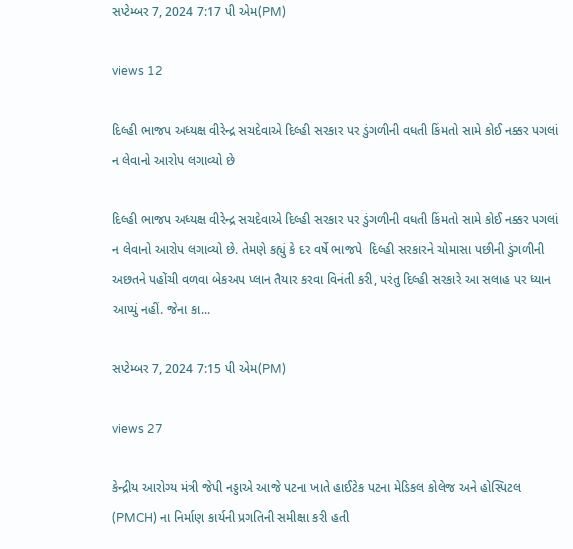સપ્ટેમ્બર 7, 2024 7:17 પી એમ(PM)

views 12

દિલ્હી ભાજપ અધ્યક્ષ વીરેન્દ્ર સચદેવાએ દિલ્હી સરકાર પર ડુંગળીની વધતી કિંમતો સામે કોઈ નક્કર પગલાં ન લેવાનો આરોપ લગાવ્યો છે

દિલ્હી ભાજપ અધ્યક્ષ વીરેન્દ્ર સચદેવાએ દિલ્હી સરકાર પર ડુંગળીની વધતી કિંમતો સામે કોઈ નક્કર પગલાં ન લેવાનો આરોપ લગાવ્યો છે. તેમણે કહ્યું કે દર વર્ષે ભાજપે  દિલ્હી સરકારને ચોમાસા પછીની ડુંગળીની અછતને પહોંચી વળવા બેકઅપ પ્લાન તૈયાર કરવા વિનંતી કરી, પરંતુ દિલ્હી સરકારે આ સલાહ પર ધ્યાન આપ્યું નહીં. જેના કા...

સપ્ટેમ્બર 7, 2024 7:15 પી એમ(PM)

views 27

કેન્દ્રીય આરોગ્ય મંત્રી જેપી નડ્ડાએ આજે પટના ખાતે હાઈટેક પટના મેડિકલ કોલેજ અને હોસ્પિટલ (PMCH) ના નિર્માણ કાર્યની પ્રગતિની સમીક્ષા કરી હતી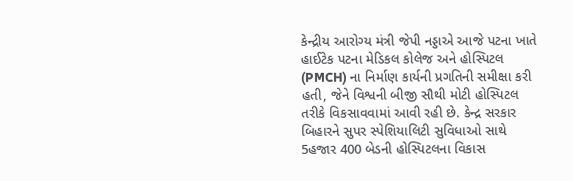કેન્દ્રીય આરોગ્ય મંત્રી જેપી નડ્ડાએ આજે પટના ખાતે હાઈટેક પટના મેડિકલ કોલેજ અને હોસ્પિટલ (PMCH) ના નિર્માણ કાર્યની પ્રગતિની સમીક્ષા કરી હતી, જેને વિશ્વની બીજી સૌથી મોટી હોસ્પિટલ તરીકે વિકસાવવામાં આવી રહી છે. કેન્દ્ર સરકાર બિહારને સુપર સ્પેશિયાલિટી સુવિધાઓ સાથે 5હજાર 400 બેડની હોસ્પિટલના વિકાસ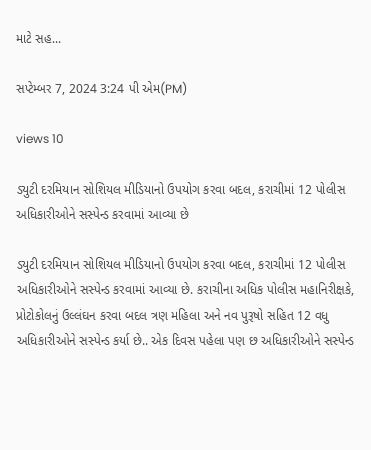માટે સહ...

સપ્ટેમ્બર 7, 2024 3:24 પી એમ(PM)

views 10

ડ્યુટી દરમિયાન સોશિયલ મીડિયાનો ઉપયોગ કરવા બદલ, કરાચીમાં 12 પોલીસ અધિકારીઓને સસ્પેન્ડ કરવામાં આવ્યા છે

ડ્યુટી દરમિયાન સોશિયલ મીડિયાનો ઉપયોગ કરવા બદલ, કરાચીમાં 12 પોલીસ અધિકારીઓને સસ્પેન્ડ કરવામાં આવ્યા છે. કરાચીના અધિક પોલીસ મહાનિરીક્ષકે, પ્રોટોકોલનું ઉલ્લંઘન કરવા બદલ ત્રણ મહિલા અને નવ પુરૂષો સહિત 12 વધુ અધિકારીઓને સસ્પેન્ડ કર્યા છે.. એક દિવસ પહેલા પણ છ અધિકારીઓને સસ્પેન્ડ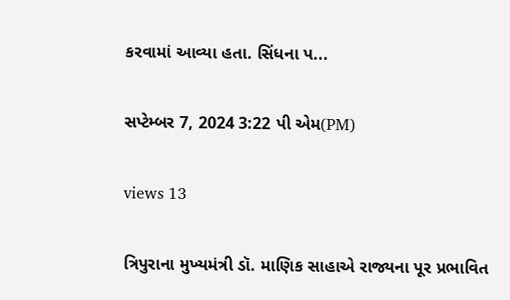કરવામાં આવ્યા હતા. સિંધના પ...

સપ્ટેમ્બર 7, 2024 3:22 પી એમ(PM)

views 13

ત્રિપુરાના મુખ્યમંત્રી ડૉ. માણિક સાહાએ રાજ્યના પૂર પ્રભાવિત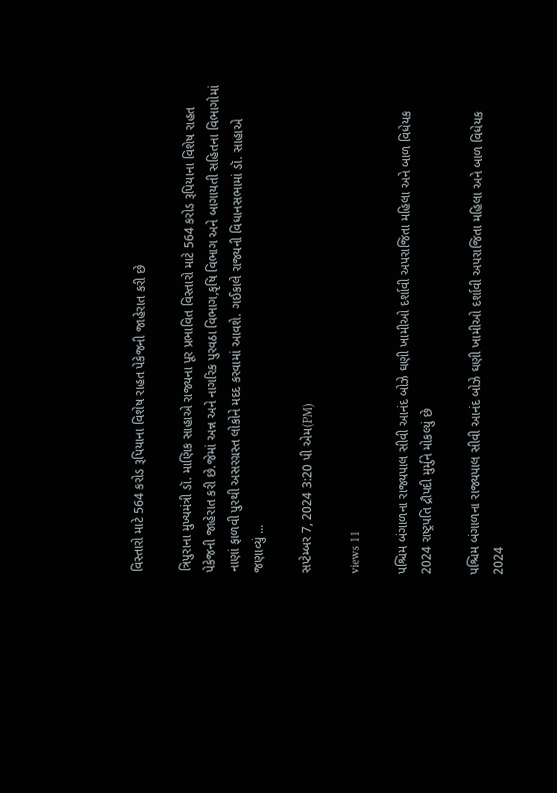વિસ્તારો માટે 564 કરોડ રૂપિયાના વિશેષ રાહત પેકેજની જાહેરાત કરી છે

ત્રિપુરાના મુખ્યમંત્રી ડૉ. માણિક સાહાએ રાજ્યના પૂર પ્રભાવિત વિસ્તારો માટે 564 કરોડ રૂપિયાના વિશેષ રાહત પેકેજની જાહેરાત કરી છે.જેમાં અન્ન અને નાગરિક પુરવઠા વિભાગ,કૃષિ વિભાગ અને બાગાયતી સહિતના વિભાગોમાં નાણાં ફાળવી પુરથી અસરગ્રસ્ત લોકોને મદદ કરવામાં આવશે. ગઈકાલે રાજ્યની વિધાનસભામાં ડૉ. સાહાએ જણાવ્યું ...

સપ્ટેમ્બર 7, 2024 3:20 પી એમ(PM)

views 11

પશ્ચિમ બંગાળના રાજ્યપાલ સીવી આનંદ બોઝે ઘણી ખામીઓ દર્શાવી અપરાજિતા મહિલા અને બાળ વિધેયક 2024 રાષ્ટ્રપતિ દ્રૌપદી મુર્મુને મોકલ્યું છે

પશ્ચિમ બંગાળના રાજ્યપાલ સીવી આનંદ બોઝે ઘણી ખામીઓ દર્શાવી અપરાજિતા મહિલા અને બાળ વિધેયક 2024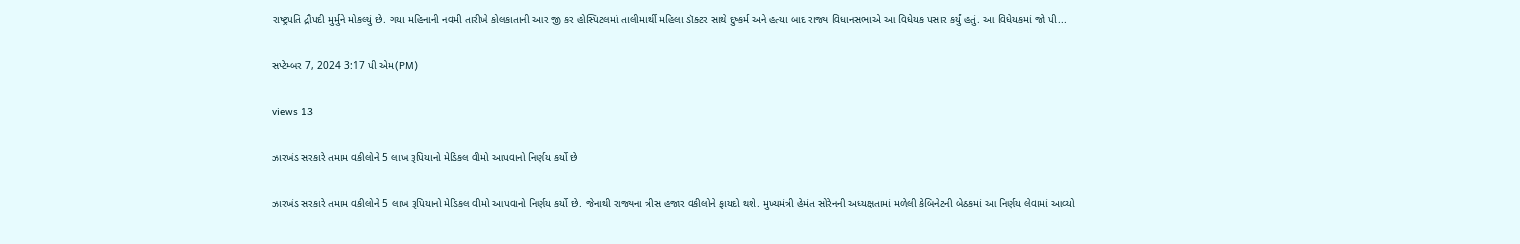રાષ્ટ્રપતિ દ્રૌપદી મુર્મુને મોકલ્યું છે. ગયા મહિનાની નવમી તારીખે કોલકાતાની આર જી કર હોસ્પિટલમાં તાલીમાર્થી મહિલા ડૉક્ટર સાથે દુષ્કર્મ અને હત્યા બાદ રાજ્ય વિધાનસભાએ આ વિધેયક પસાર કર્યું હતું. આ વિધેયકમાં જો પી...

સપ્ટેમ્બર 7, 2024 3:17 પી એમ(PM)

views 13

ઝારખંડ સરકારે તમામ વકીલોને 5 લાખ રૂપિયાનો મેડિકલ વીમો આપવાનો નિર્ણય કર્યો છે

ઝારખંડ સરકારે તમામ વકીલોને 5 લાખ રૂપિયાનો મેડિકલ વીમો આપવાનો નિર્ણય કર્યો છે. જેનાથી રાજ્યના ત્રીસ હજાર વકીલોને ફાયદો થશે. મુખ્યમંત્રી હેમંત સોરેનની અધ્યક્ષતામાં મળેલી કેબિનેટની બેઠકમાં આ નિર્ણય લેવામાં આવ્યો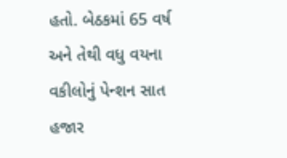હતો. બેઠકમાં 65 વર્ષ અને તેથી વધુ વયના વકીલોનું પેન્શન સાત હજાર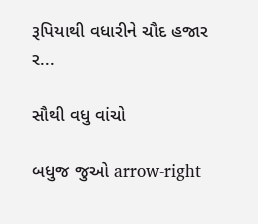રૂપિયાથી વધારીને ચૌદ હજાર ર...

સૌથી વધુ વાંચો

બધુજ જુઓ arrow-right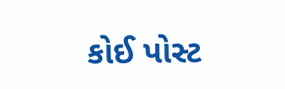કોઈ પોસ્ટ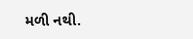મળી નથી.